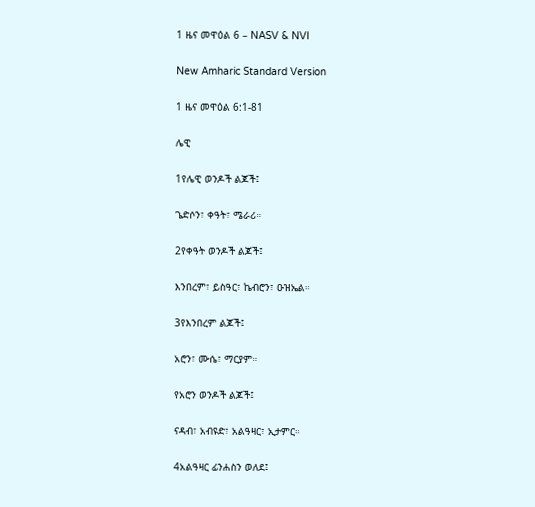1 ዜና መዋዕል 6 – NASV & NVI

New Amharic Standard Version

1 ዜና መዋዕል 6:1-81

ሌዊ

1የሌዊ ወንዶች ልጆች፤

ጌድሶን፣ ቀዓት፣ ሜራሪ።

2የቀዓት ወንዶች ልጆች፤

እንበረም፣ ይስዓር፣ ኬብሮን፣ ዑዝኤል።

3የእንበረም ልጆች፤

አሮን፣ ሙሴ፣ ማርያም።

የአሮን ወንዶች ልጆች፤

ናዳብ፣ አብዩድ፣ አልዓዛር፣ ኢታምር።

4አልዓዛር ፊንሐስን ወለደ፤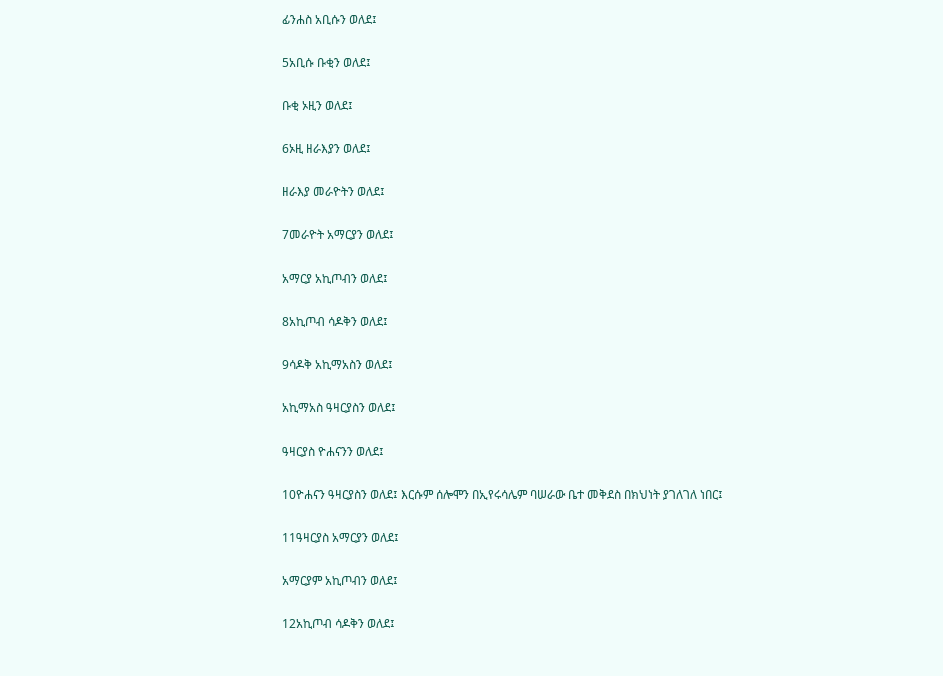ፊንሐስ አቢሱን ወለደ፤

5አቢሱ ቡቂን ወለደ፤

ቡቂ ኦዚን ወለደ፤

6ኦዚ ዘራእያን ወለደ፤

ዘራእያ መራዮትን ወለደ፤

7መራዮት አማርያን ወለደ፤

አማርያ አኪጦብን ወለደ፤

8አኪጦብ ሳዶቅን ወለደ፤

9ሳዶቅ አኪማአስን ወለደ፤

አኪማአስ ዓዛርያስን ወለደ፤

ዓዛርያስ ዮሐናንን ወለደ፤

10ዮሐናን ዓዛርያስን ወለደ፤ እርሱም ሰሎሞን በኢየሩሳሌም ባሠራው ቤተ መቅደስ በክህነት ያገለገለ ነበር፤

11ዓዛርያስ አማርያን ወለደ፤

አማርያም አኪጦብን ወለደ፤

12አኪጦብ ሳዶቅን ወለደ፤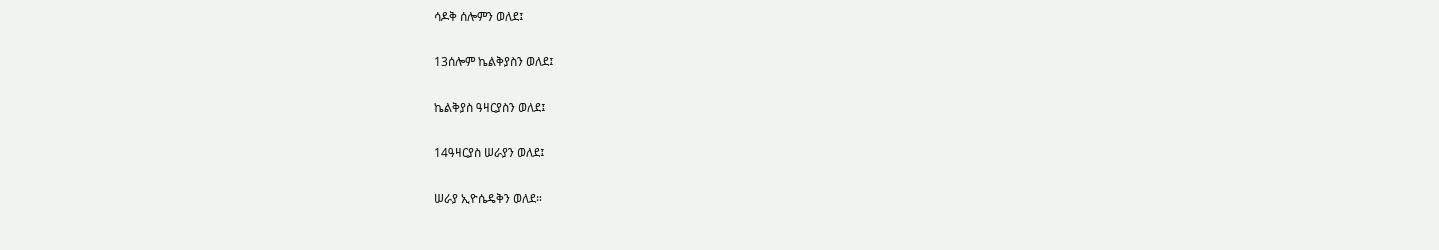ሳዶቅ ሰሎምን ወለደ፤

13ሰሎም ኬልቅያስን ወለደ፤

ኬልቅያስ ዓዛርያስን ወለደ፤

14ዓዛርያስ ሠራያን ወለደ፤

ሠራያ ኢዮሴዴቅን ወለደ።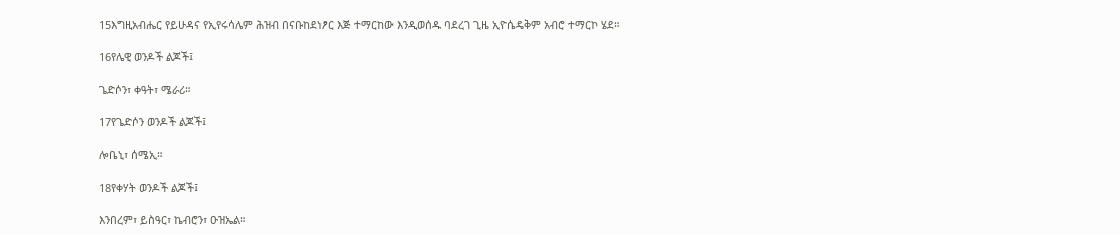15እግዚአብሔር የይሁዳና የኢየሩሳሌም ሕዝብ በናቡከደነፆር እጅ ተማርከው እንዲወሰዱ ባደረገ ጊዜ ኢዮሴዴቅም አብሮ ተማርኮ ሄደ።

16የሌዊ ወንዶች ልጆች፤

ጌድሶን፣ ቀዓት፣ ሜራሪ።

17የጌድሶን ወንዶች ልጆች፤

ሎቤኒ፣ ሰሜኢ።

18የቀሃት ወንዶች ልጆች፤

እንበረም፣ ይስዓር፣ ኬብሮን፣ ዑዝኤል።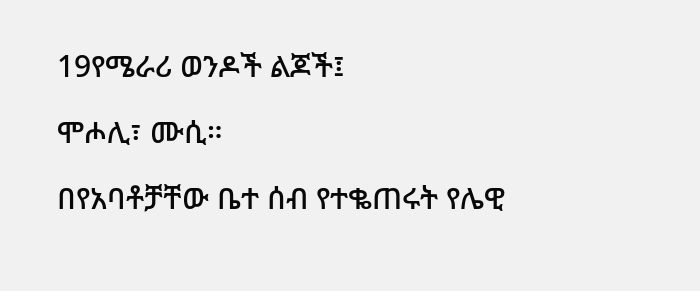19የሜራሪ ወንዶች ልጆች፤

ሞሖሊ፣ ሙሲ።

በየአባቶቻቸው ቤተ ሰብ የተቈጠሩት የሌዊ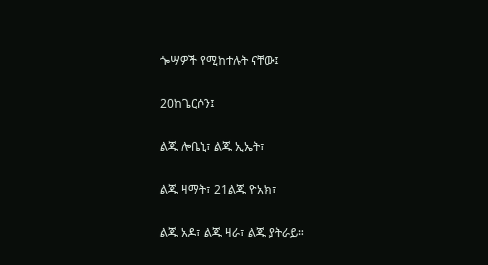ጐሣዎች የሚከተሉት ናቸው፤

20ከጌርሶን፤

ልጁ ሎቤኒ፣ ልጁ ኢኤት፣

ልጁ ዛማት፣ 21ልጁ ዮአክ፣

ልጁ አዶ፣ ልጁ ዛራ፣ ልጁ ያትራይ።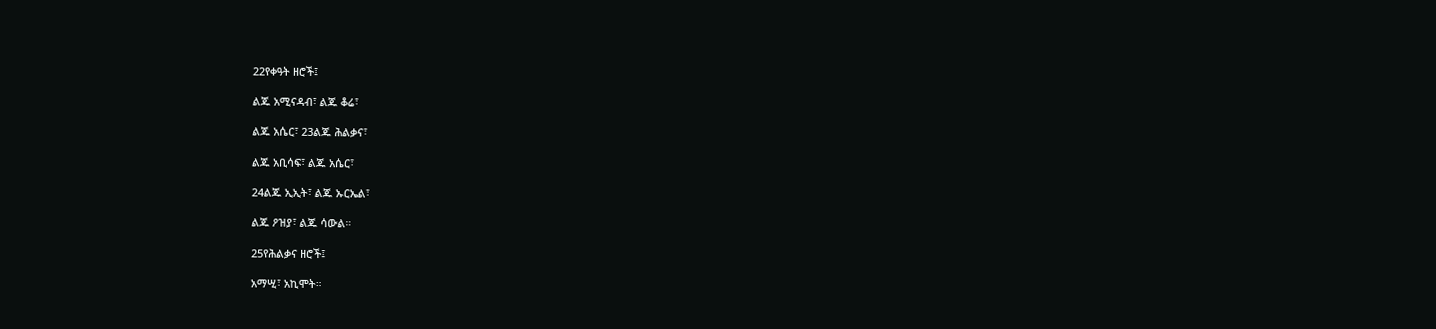22የቀዓት ዘሮች፤

ልጁ አሚናዳብ፣ ልጁ ቆሬ፣

ልጁ አሴር፣ 23ልጁ ሕልቃና፣

ልጁ አቢሳፍ፣ ልጁ አሴር፣

24ልጁ ኢኢት፣ ልጁ ኡርኤል፣

ልጁ ዖዝያ፣ ልጁ ሳውል።

25የሕልቃና ዘሮች፤

አማሢ፣ አኪሞት።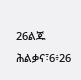26ልጁ ሕልቃና፣6፥26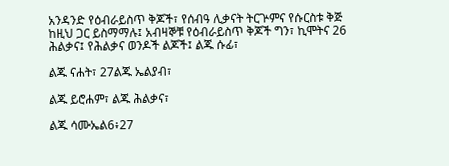አንዳንድ የዕብራይስጥ ቅጆች፣ የሰብዓ ሊቃናት ትርጕምና የሱርስቱ ቅጅ ከዚህ ጋር ይስማማሉ፤ አብዛኞቹ የዕብራይስጥ ቅጆች ግን፣ ኪሞትና 26 ሕልቃና፤ የሕልቃና ወንዶች ልጆች፤ ልጁ ሱፊ፣

ልጁ ናሐት፣ 27ልጁ ኤልያብ፣

ልጁ ይሮሐም፣ ልጁ ሕልቃና፣

ልጁ ሳሙኤል6፥27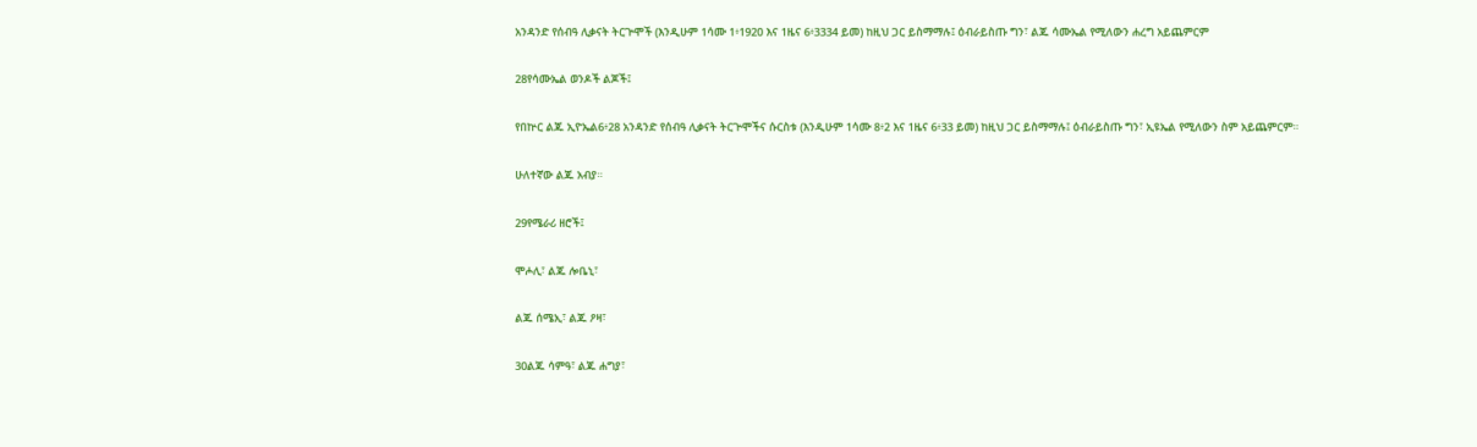አንዳንድ የሰብዓ ሊቃናት ትርጕሞች (እንዲሁም 1ሳሙ 1፥1920 እና 1ዜና 6፥3334 ይመ) ከዚህ ጋር ይስማማሉ፤ ዕብራይስጡ ግን፣ ልጁ ሳሙኤል የሚለውን ሐረግ አይጨምርም

28የሳሙኤል ወንዶች ልጆች፤

የበኵር ልጁ ኢዮኤል6፥28 አንዳንድ የሰብዓ ሊቃናት ትርጕሞችና ሱርስቱ (እንዲሁም 1ሳሙ 8፥2 እና 1ዜና 6፥33 ይመ) ከዚህ ጋር ይስማማሉ፤ ዕብራይስጡ ግን፣ ኢዩኤል የሚለውን ስም አይጨምርም።

ሁለተኛው ልጁ አብያ።

29የሜራሪ ዘሮች፤

ሞሖሊ፣ ልጁ ሎቤኒ፣

ልጁ ሰሜኢ፣ ልጁ ዖዛ፣

30ልጁ ሳምዓ፣ ልጁ ሐግያ፣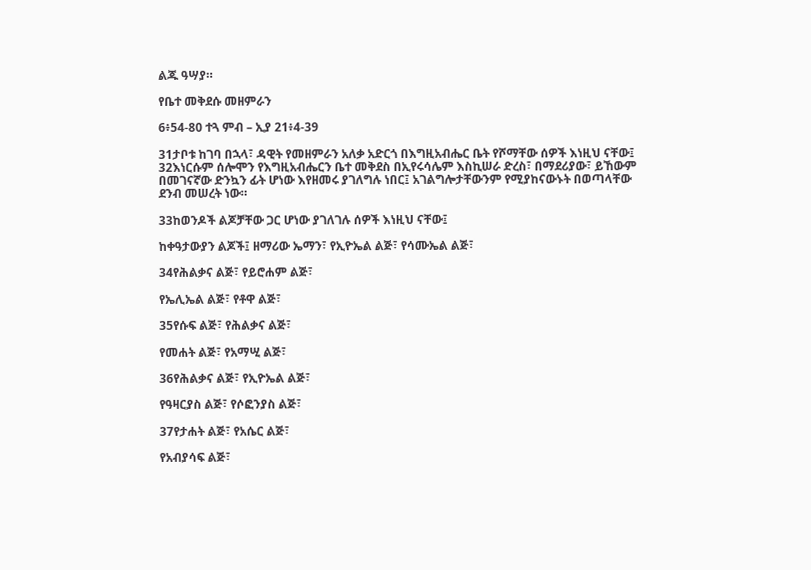ልጁ ዓሣያ።

የቤተ መቅደሱ መዘምራን

6፥54-80 ተጓ ምብ – ኢያ 21፥4-39

31ታቦቱ ከገባ በኋላ፣ ዳዊት የመዘምራን አለቃ አድርጎ በእግዚአብሔር ቤት የሾማቸው ሰዎች እነዚህ ናቸው፤ 32እነርሱም ሰሎሞን የእግዚአብሔርን ቤተ መቅደስ በኢየሩሳሌም እስኪሠራ ድረስ፣ በማደሪያው፣ ይኸውም በመገናኛው ድንኳን ፊት ሆነው እየዘመሩ ያገለግሉ ነበር፤ አገልግሎታቸውንም የሚያከናውኑት በወጣላቸው ደንብ መሠረት ነው።

33ከወንዶች ልጆቻቸው ጋር ሆነው ያገለገሉ ሰዎች እነዚህ ናቸው፤

ከቀዓታውያን ልጆች፤ ዘማሪው ኤማን፣ የኢዮኤል ልጅ፣ የሳሙኤል ልጅ፣

34የሕልቃና ልጅ፣ የይሮሐም ልጅ፣

የኤሊኤል ልጅ፣ የቶዋ ልጅ፣

35የሱፍ ልጅ፣ የሕልቃና ልጅ፣

የመሐት ልጅ፣ የአማሢ ልጅ፣

36የሕልቃና ልጅ፣ የኢዮኤል ልጅ፣

የዓዛርያስ ልጅ፣ የሶፎንያስ ልጅ፣

37የታሐት ልጅ፣ የአሴር ልጅ፣

የአብያሳፍ ልጅ፣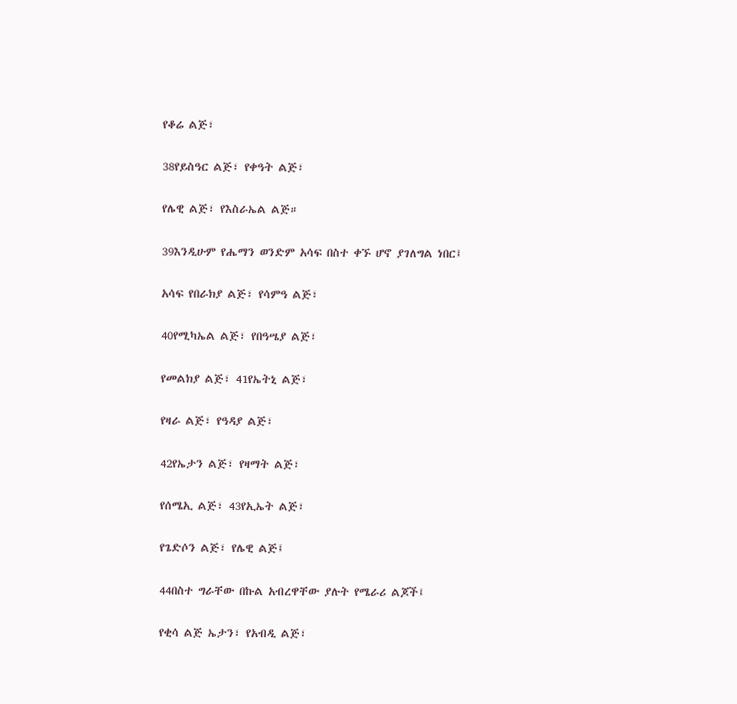የቆሬ ልጅ፣

38የይስዓር ልጅ፣ የቀዓት ልጅ፣

የሌዊ ልጅ፣ የእስራኤል ልጅ።

39እንዲሁም የሔማን ወንድም አሳፍ በስተ ቀኙ ሆኖ ያገለግል ነበር፤

አሳፍ የበራክያ ልጅ፣ የሳምዓ ልጅ፣

40የሚካኤል ልጅ፣ የበዓሤያ ልጅ፣

የመልክያ ልጅ፣ 41የኤትኒ ልጅ፣

የዛራ ልጅ፣ የዓዳያ ልጅ፣

42የኤታን ልጅ፣ የዛማት ልጅ፣

የሰሜኢ ልጅ፣ 43የኢኤት ልጅ፣

የጌድሶን ልጅ፣ የሌዊ ልጅ፤

44በስተ ግራቸው በኩል አብረዋቸው ያሉት የሜራሪ ልጆች፤

የቂሳ ልጅ ኤታን፣ የአብዲ ልጅ፣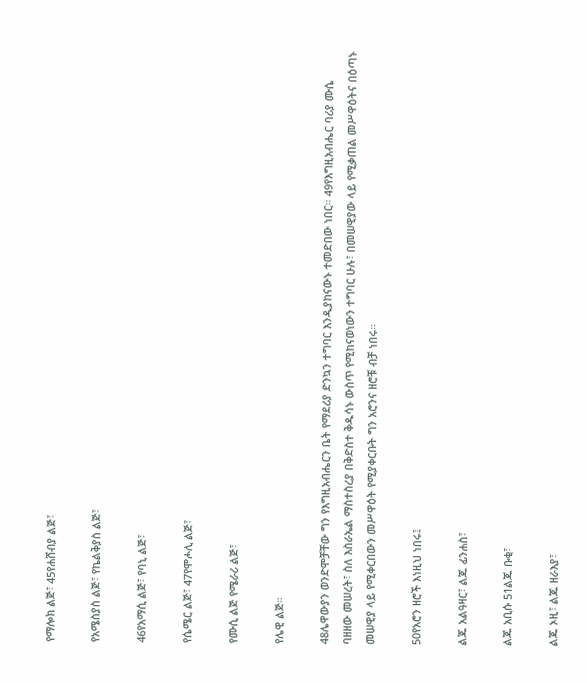የማሎክ ልጅ፣ 45የሐሸብያ ልጅ፣

የአሜስያስ ልጅ፣ የኬልቅያስ ልጅ፣

46የአማሲ ልጅ፣ የባኒ ልጅ፣

የሴሜር ልጅ፣ 47የሞሖሊ ልጅ፣

የሙሲ ልጅ የሜራሪ ልጅ፣

የሌዊ ልጅ።

48ሌዋውያን ወንድሞቻቸው ግን የእግዚአብሔርን ቤት የማደሪያ ድንኳን ተግባር እንዲያከናውኑ ተመድበው ነበር። 49የእግዚአብሔር ባሪያ ሙሴ ባዘዘው መሠረት፣ ስለ እስራኤል ማስተስረያ በቅድስተ ቅዱሳኑ ውስጥ የሚከናወነውን ተግባር ሁሉ፣ በመሠዊያው ላይ የሚቃጠል መሥዋዕትና በዕጣኑ መሠዊያ ላይ የሚቀርበውን መሥዋዕት የሚያቀርቡት ግን አሮንና ዘሮቹ ብቻ ነበሩ።

50የአሮን ዘሮች እነዚህ ነበሩ፤

ልጁ አልዓዛር፣ ልጁ ፊንሐስ፣

ልጁ አቢሱ 51ልጁ ቡቂ፣

ልጁ ኦዚ፣ ልጁ ዘራእያ፣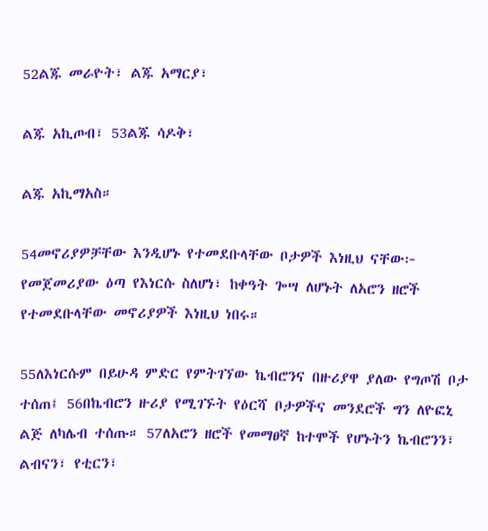52ልጁ መራዮት፣ ልጁ አማርያ፣

ልጁ አኪጦብ፣ 53ልጁ ሳዶቅ፣

ልጁ አኪማአስ።

54መኖሪያዎቻቸው እንዲሆኑ የተመደቡላቸው ቦታዎች እነዚህ ናቸው፦ የመጀመሪያው ዕጣ የእነርሱ ስለሆነ፣ ከቀዓት ጐሣ ለሆኑት ለአሮን ዘሮች የተመደቡላቸው መኖሪያዎች እነዚህ ነበሩ።

55ለእነርሱም በይሁዳ ምድር የምትገኘው ኬብሮንና በዙሪያዋ ያለው የግጦሽ ቦታ ተሰጠ፤ 56በኬብሮን ዙሪያ የሚገኙት የዕርሻ ቦታዎችና መንደሮች ግን ለዮፎኒ ልጅ ለካሌብ ተሰጡ። 57ለአሮን ዘሮች የመማፀኛ ከተሞች የሆኑትን ኬብሮንን፣ ልብናን፣ የቲርን፣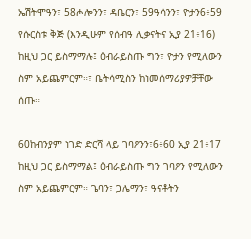ኤሽትሞዓን፣ 58ሖሎንን፣ ዳቤርን፣ 59ዓሳንን፣ ዮታን6፥59 የሱርስቱ ቅጅ (እንዲሁም የሰብዓ ሊቃናትና ኢያ 21፥16) ከዚህ ጋር ይስማማሉ፤ ዕብራይስጡ ግን፣ ዮታን የሚለውን ስም አይጨምርም።፣ ቤትሳሚስን ከነመሰማሪያዎቻቸው ሰጡ።

60ከብንያም ነገድ ድርሻ ላይ ገባዖንን፣6፥60 ኢያ 21፥17 ከዚህ ጋር ይስማማል፤ ዕብራይስጡ ግን ገባዖን የሚለውን ስም አይጨምርም። ጌባን፣ ጋሌማን፣ ዓናቶትን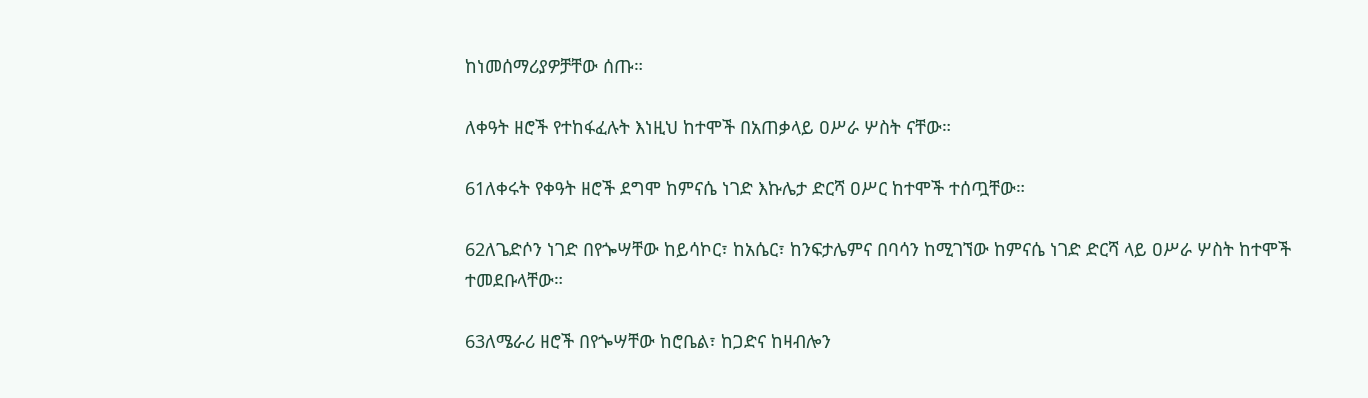ከነመሰማሪያዎቻቸው ሰጡ።

ለቀዓት ዘሮች የተከፋፈሉት እነዚህ ከተሞች በአጠቃላይ ዐሥራ ሦስት ናቸው።

61ለቀሩት የቀዓት ዘሮች ደግሞ ከምናሴ ነገድ እኩሌታ ድርሻ ዐሥር ከተሞች ተሰጧቸው።

62ለጌድሶን ነገድ በየጐሣቸው ከይሳኮር፣ ከአሴር፣ ከንፍታሌምና በባሳን ከሚገኘው ከምናሴ ነገድ ድርሻ ላይ ዐሥራ ሦስት ከተሞች ተመደቡላቸው።

63ለሜራሪ ዘሮች በየጐሣቸው ከሮቤል፣ ከጋድና ከዛብሎን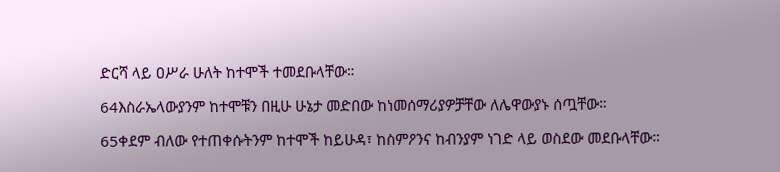ድርሻ ላይ ዐሥራ ሁለት ከተሞች ተመደቡላቸው።

64እስራኤላውያንም ከተሞቹን በዚሁ ሁኔታ መድበው ከነመሰማሪያዎቻቸው ለሌዋውያኑ ሰጧቸው።

65ቀደም ብለው የተጠቀሱትንም ከተሞች ከይሁዳ፣ ከስምዖንና ከብንያም ነገድ ላይ ወስደው መደቡላቸው።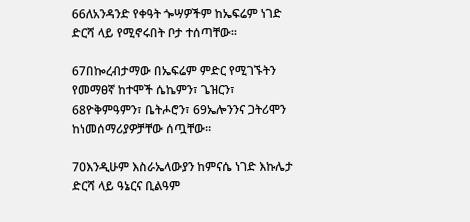66ለአንዳንድ የቀዓት ጐሣዎችም ከኤፍሬም ነገድ ድርሻ ላይ የሚኖሩበት ቦታ ተሰጣቸው።

67በኰረብታማው በኤፍሬም ምድር የሚገኙትን የመማፀኛ ከተሞች ሴኬምን፣ ጌዝርን፣ 68ዮቅምዓምን፣ ቤትሖሮን፣ 69ኤሎንንና ጋትሪሞን ከነመሰማሪያዎቻቸው ሰጧቸው።

70እንዲሁም እስራኤላውያን ከምናሴ ነገድ እኩሌታ ድርሻ ላይ ዓኔርና ቢልዓም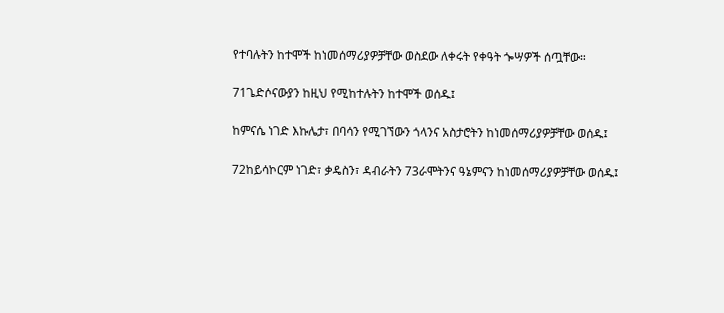የተባሉትን ከተሞች ከነመሰማሪያዎቻቸው ወስደው ለቀሩት የቀዓት ጐሣዎች ሰጧቸው።

71ጌድሶናውያን ከዚህ የሚከተሉትን ከተሞች ወሰዱ፤

ከምናሴ ነገድ እኩሌታ፣ በባሳን የሚገኘውን ጎላንና አስታሮትን ከነመሰማሪያዎቻቸው ወሰዱ፤

72ከይሳኮርም ነገድ፣ ቃዴስን፣ ዳብራትን 73ራሞትንና ዓኔምናን ከነመሰማሪያዎቻቸው ወሰዱ፤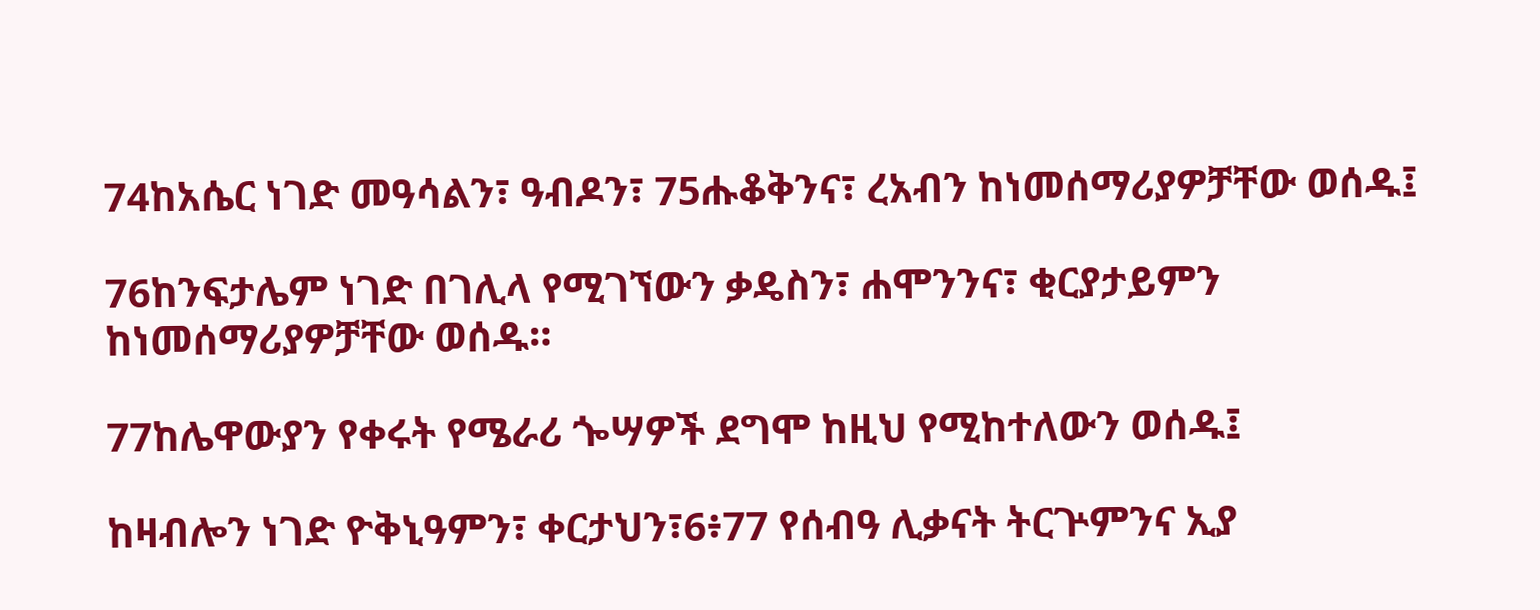74ከአሴር ነገድ መዓሳልን፣ ዓብዶን፣ 75ሑቆቅንና፣ ረአብን ከነመሰማሪያዎቻቸው ወሰዱ፤

76ከንፍታሌም ነገድ በገሊላ የሚገኘውን ቃዴስን፣ ሐሞንንና፣ ቂርያታይምን ከነመሰማሪያዎቻቸው ወሰዱ።

77ከሌዋውያን የቀሩት የሜራሪ ጐሣዎች ደግሞ ከዚህ የሚከተለውን ወሰዱ፤

ከዛብሎን ነገድ ዮቅኒዓምን፣ ቀርታህን፣6፥77 የሰብዓ ሊቃናት ትርጕምንና ኢያ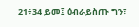21፥34 ይመ፤ ዕብራይስጡ ግን፣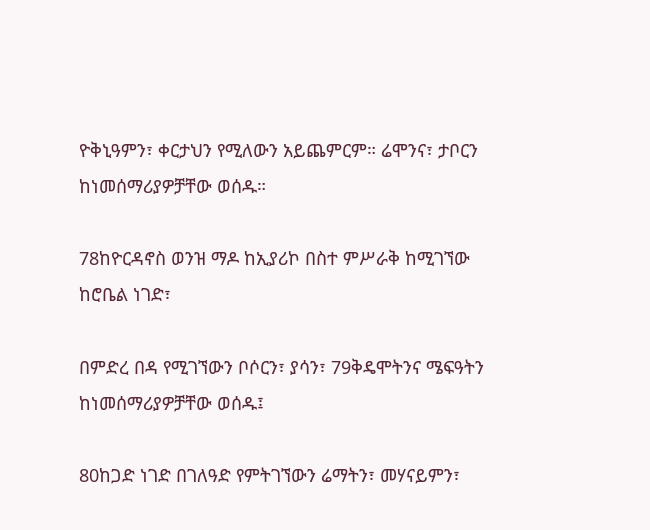ዮቅኒዓምን፣ ቀርታህን የሚለውን አይጨምርም። ሬሞንና፣ ታቦርን ከነመሰማሪያዎቻቸው ወሰዱ።

78ከዮርዳኖስ ወንዝ ማዶ ከኢያሪኮ በስተ ምሥራቅ ከሚገኘው ከሮቤል ነገድ፣

በምድረ በዳ የሚገኘውን ቦሶርን፣ ያሳን፣ 79ቅዴሞትንና ሜፍዓትን ከነመሰማሪያዎቻቸው ወሰዱ፤

80ከጋድ ነገድ በገለዓድ የምትገኘውን ሬማትን፣ መሃናይምን፣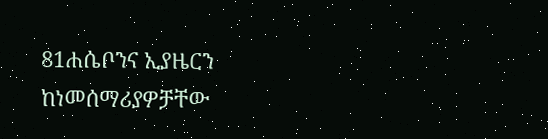81ሐሴቦንና ኢያዜርን ከነመሰማሪያዎቻቸው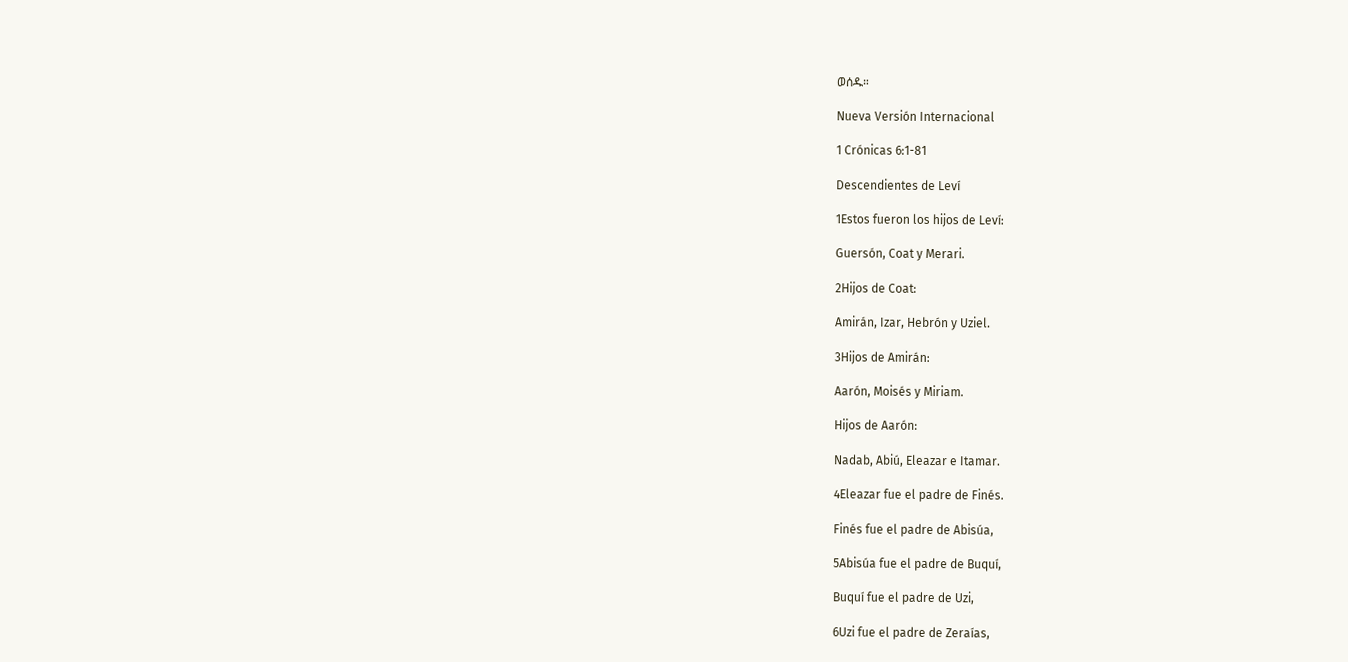ወሰዱ።

Nueva Versión Internacional

1 Crónicas 6:1-81

Descendientes de Leví

1Estos fueron los hijos de Leví:

Guersón, Coat y Merari.

2Hijos de Coat:

Amirán, Izar, Hebrón y Uziel.

3Hijos de Amirán:

Aarón, Moisés y Miriam.

Hijos de Aarón:

Nadab, Abiú, Eleazar e Itamar.

4Eleazar fue el padre de Finés.

Finés fue el padre de Abisúa,

5Abisúa fue el padre de Buquí,

Buquí fue el padre de Uzi,

6Uzi fue el padre de Zeraías,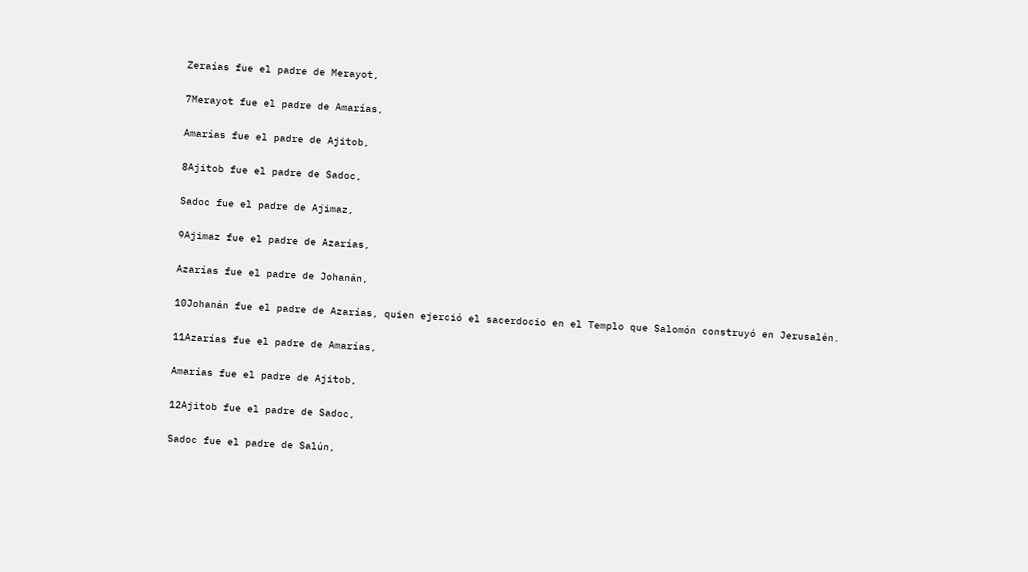Zeraías fue el padre de Merayot,

7Merayot fue el padre de Amarías,

Amarías fue el padre de Ajitob,

8Ajitob fue el padre de Sadoc,

Sadoc fue el padre de Ajimaz,

9Ajimaz fue el padre de Azarías,

Azarías fue el padre de Johanán,

10Johanán fue el padre de Azarías, quien ejerció el sacerdocio en el Templo que Salomón construyó en Jerusalén.

11Azarías fue el padre de Amarías,

Amarías fue el padre de Ajitob,

12Ajitob fue el padre de Sadoc,

Sadoc fue el padre de Salún,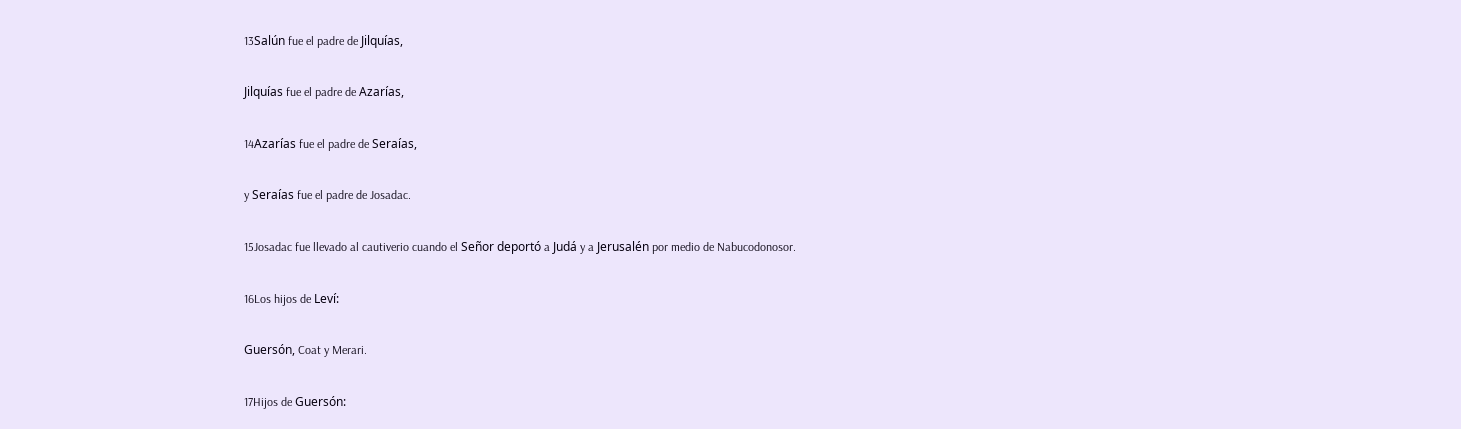13Salún fue el padre de Jilquías,

Jilquías fue el padre de Azarías,

14Azarías fue el padre de Seraías,

y Seraías fue el padre de Josadac.

15Josadac fue llevado al cautiverio cuando el Señor deportó a Judá y a Jerusalén por medio de Nabucodonosor.

16Los hijos de Leví:

Guersón, Coat y Merari.

17Hijos de Guersón: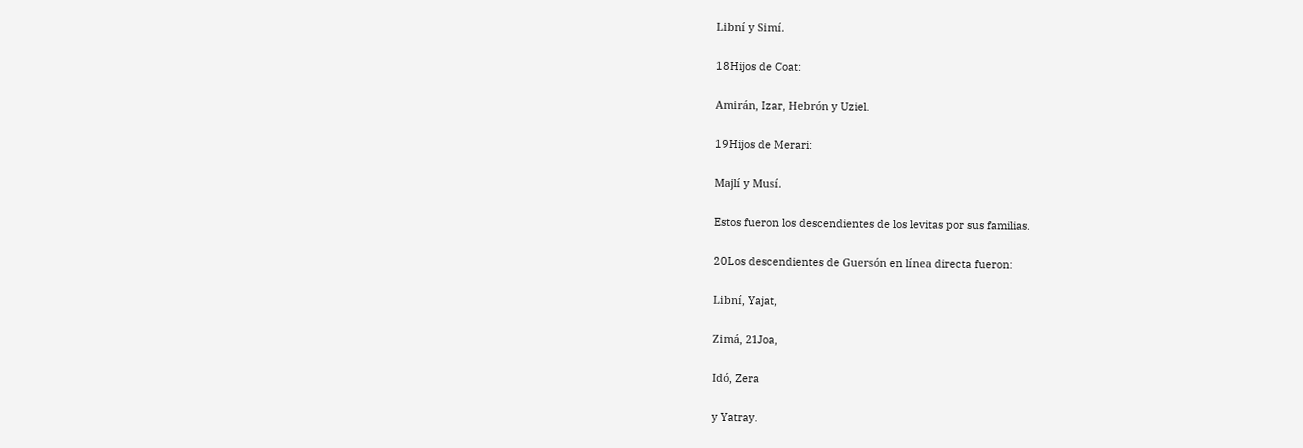Libní y Simí.

18Hijos de Coat:

Amirán, Izar, Hebrón y Uziel.

19Hijos de Merari:

Majlí y Musí.

Estos fueron los descendientes de los levitas por sus familias.

20Los descendientes de Guersón en línea directa fueron:

Libní, Yajat,

Zimá, 21Joa,

Idó, Zera

y Yatray.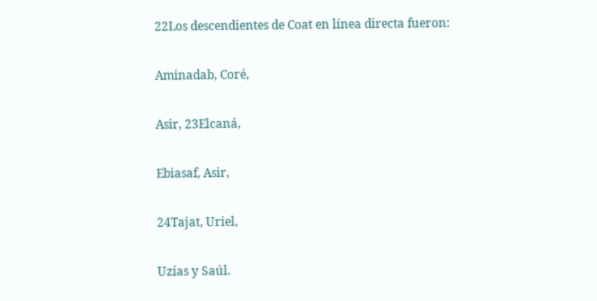22Los descendientes de Coat en línea directa fueron:

Aminadab, Coré,

Asir, 23Elcaná,

Ebiasaf, Asir,

24Tajat, Uriel,

Uzías y Saúl.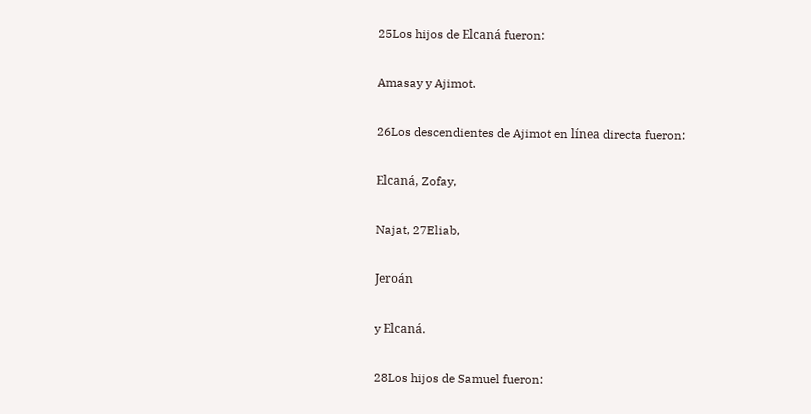25Los hijos de Elcaná fueron:

Amasay y Ajimot.

26Los descendientes de Ajimot en línea directa fueron:

Elcaná, Zofay,

Najat, 27Eliab,

Jeroán

y Elcaná.

28Los hijos de Samuel fueron: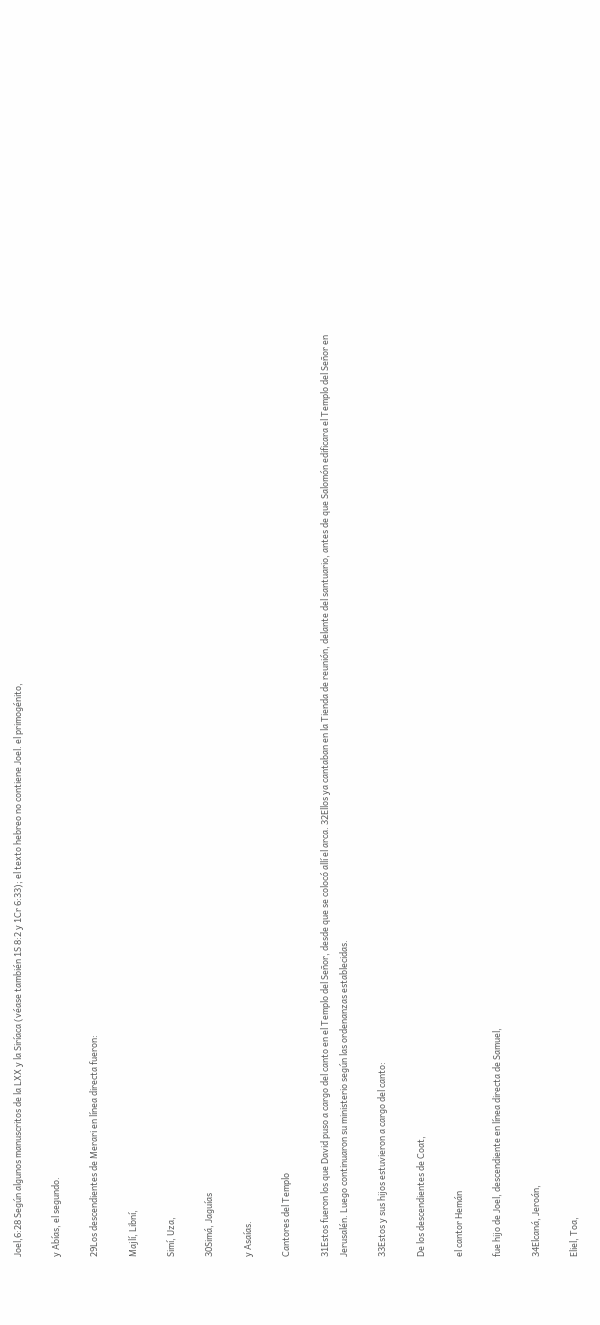Joel,6:28 Según algunos manuscritos de la LXX y la Siríaca (véase también 1S 8:2 y 1Cr 6:33); el texto hebreo no contiene Joel. el primogénito,

y Abías, el segundo.

29Los descendientes de Merari en línea directa fueron:

Majlí, Libní,

Simí, Uza,

30Simá, Jaguías

y Asaías.

Cantores del Templo

31Estos fueron los que David puso a cargo del canto en el Templo del Señor, desde que se colocó allí el arca. 32Ellos ya cantaban en la Tienda de reunión, delante del santuario, antes de que Salomón edificara el Templo del Señor en Jerusalén. Luego continuaron su ministerio según las ordenanzas establecidas.

33Estos y sus hijos estuvieron a cargo del canto:

De los descendientes de Coat,

el cantor Hemán

fue hijo de Joel, descendiente en línea directa de Samuel,

34Elcaná, Jeroán,

Eliel, Toa,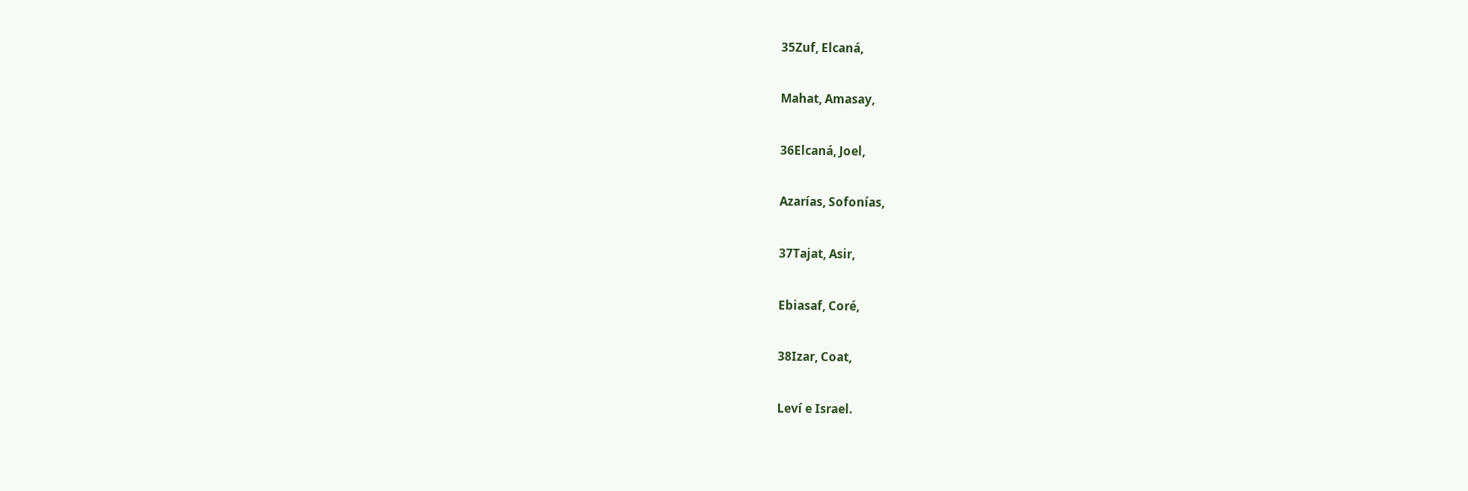35Zuf, Elcaná,

Mahat, Amasay,

36Elcaná, Joel,

Azarías, Sofonías,

37Tajat, Asir,

Ebiasaf, Coré,

38Izar, Coat,

Leví e Israel.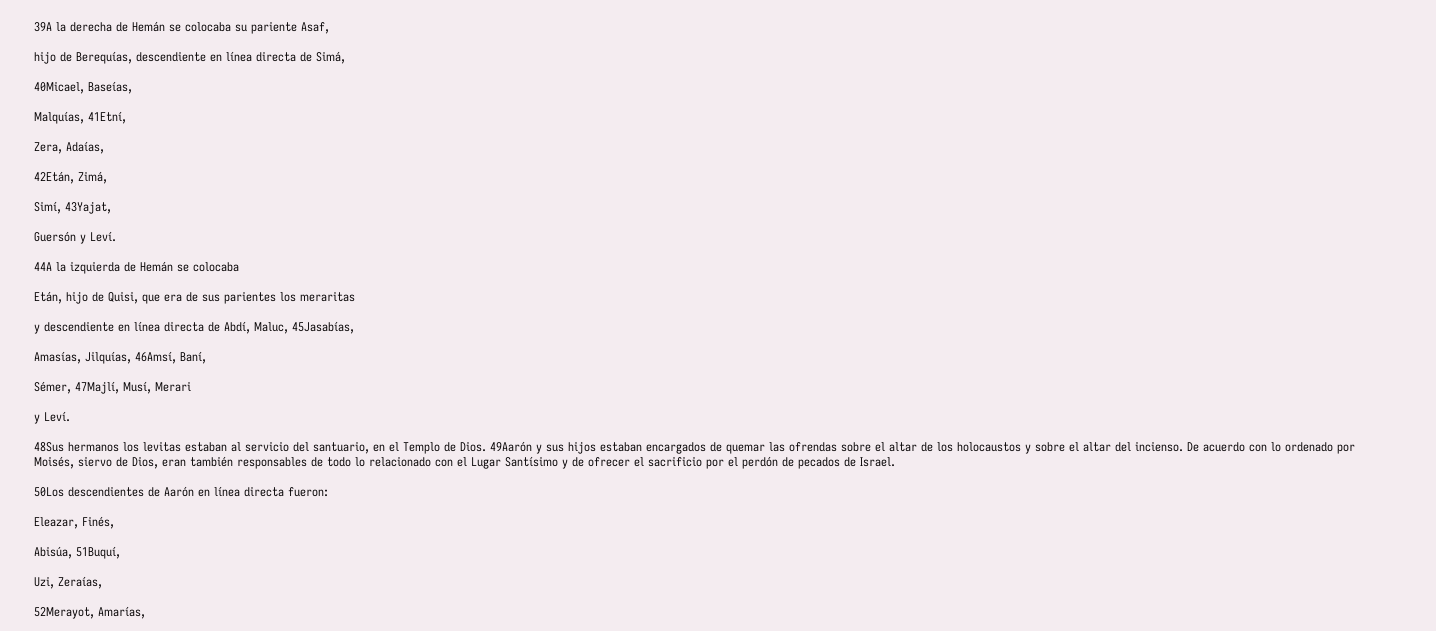39A la derecha de Hemán se colocaba su pariente Asaf,

hijo de Berequías, descendiente en línea directa de Simá,

40Micael, Baseías,

Malquías, 41Etní,

Zera, Adaías,

42Etán, Zimá,

Simí, 43Yajat,

Guersón y Leví.

44A la izquierda de Hemán se colocaba

Etán, hijo de Quisi, que era de sus parientes los meraritas

y descendiente en línea directa de Abdí, Maluc, 45Jasabías,

Amasías, Jilquías, 46Amsí, Baní,

Sémer, 47Majlí, Musí, Merari

y Leví.

48Sus hermanos los levitas estaban al servicio del santuario, en el Templo de Dios. 49Aarón y sus hijos estaban encargados de quemar las ofrendas sobre el altar de los holocaustos y sobre el altar del incienso. De acuerdo con lo ordenado por Moisés, siervo de Dios, eran también responsables de todo lo relacionado con el Lugar Santísimo y de ofrecer el sacrificio por el perdón de pecados de Israel.

50Los descendientes de Aarón en línea directa fueron:

Eleazar, Finés,

Abisúa, 51Buquí,

Uzi, Zeraías,

52Merayot, Amarías,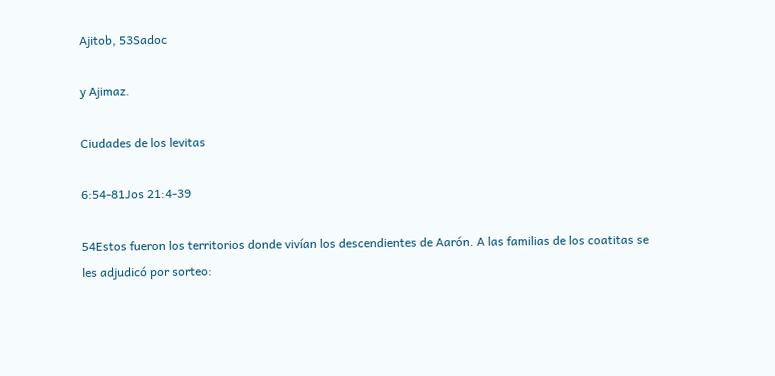Ajitob, 53Sadoc

y Ajimaz.

Ciudades de los levitas

6:54-81Jos 21:4-39

54Estos fueron los territorios donde vivían los descendientes de Aarón. A las familias de los coatitas se les adjudicó por sorteo: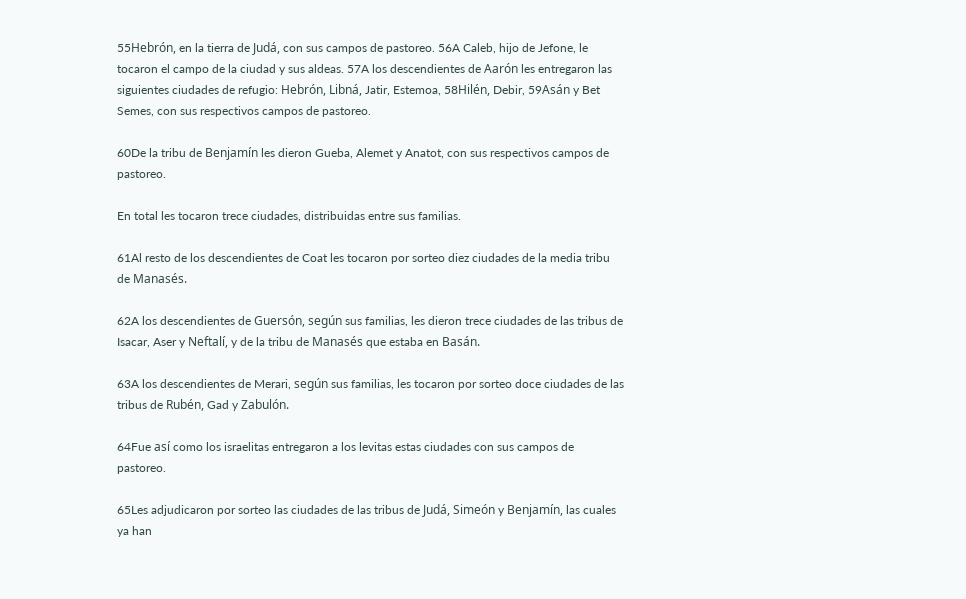55Hebrón, en la tierra de Judá, con sus campos de pastoreo. 56A Caleb, hijo de Jefone, le tocaron el campo de la ciudad y sus aldeas. 57A los descendientes de Aarón les entregaron las siguientes ciudades de refugio: Hebrón, Libná, Jatir, Estemoa, 58Hilén, Debir, 59Asán y Bet Semes, con sus respectivos campos de pastoreo.

60De la tribu de Benjamín les dieron Gueba, Alemet y Anatot, con sus respectivos campos de pastoreo.

En total les tocaron trece ciudades, distribuidas entre sus familias.

61Al resto de los descendientes de Coat les tocaron por sorteo diez ciudades de la media tribu de Manasés.

62A los descendientes de Guersón, según sus familias, les dieron trece ciudades de las tribus de Isacar, Aser y Neftalí, y de la tribu de Manasés que estaba en Basán.

63A los descendientes de Merari, según sus familias, les tocaron por sorteo doce ciudades de las tribus de Rubén, Gad y Zabulón.

64Fue así como los israelitas entregaron a los levitas estas ciudades con sus campos de pastoreo.

65Les adjudicaron por sorteo las ciudades de las tribus de Judá, Simeón y Benjamín, las cuales ya han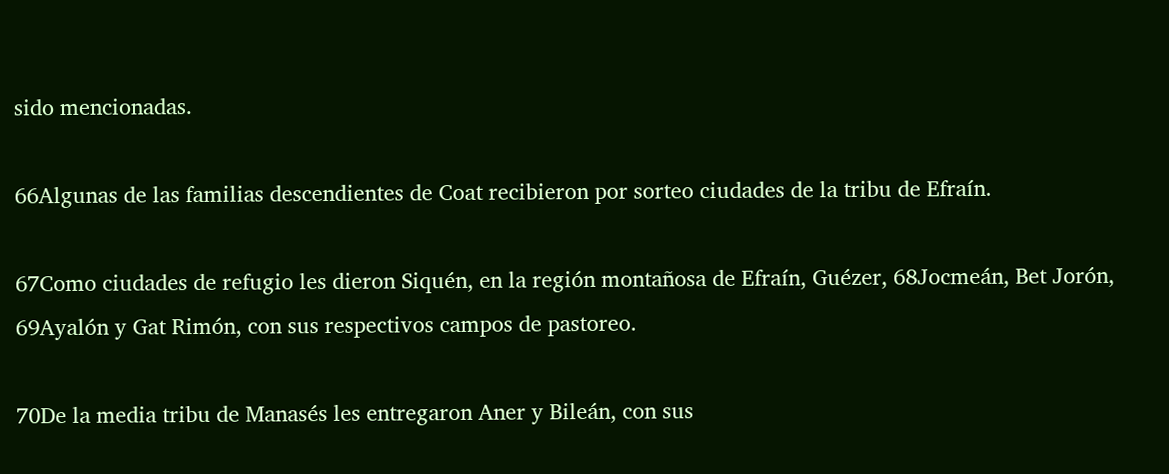sido mencionadas.

66Algunas de las familias descendientes de Coat recibieron por sorteo ciudades de la tribu de Efraín.

67Como ciudades de refugio les dieron Siquén, en la región montañosa de Efraín, Guézer, 68Jocmeán, Bet Jorón, 69Ayalón y Gat Rimón, con sus respectivos campos de pastoreo.

70De la media tribu de Manasés les entregaron Aner y Bileán, con sus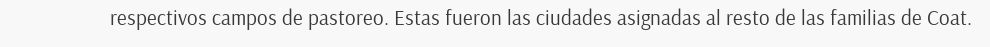respectivos campos de pastoreo. Estas fueron las ciudades asignadas al resto de las familias de Coat.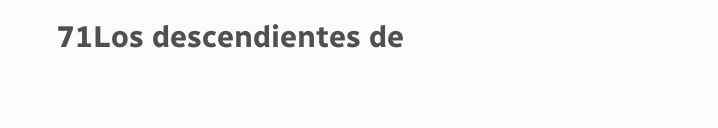71Los descendientes de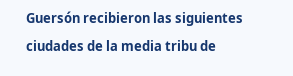Guersón recibieron las siguientes ciudades de la media tribu de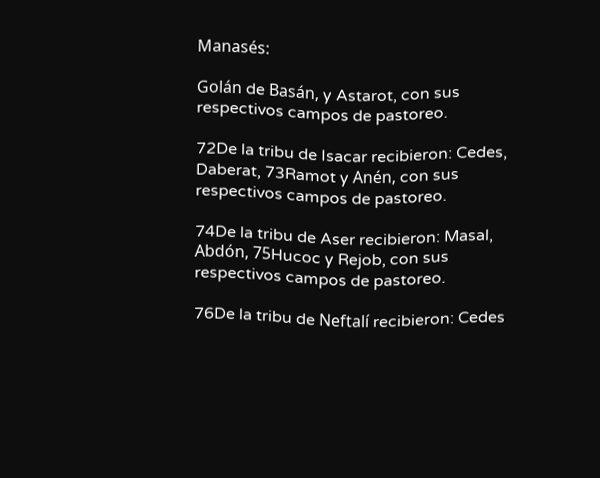Manasés:

Golán de Basán, y Astarot, con sus respectivos campos de pastoreo.

72De la tribu de Isacar recibieron: Cedes, Daberat, 73Ramot y Anén, con sus respectivos campos de pastoreo.

74De la tribu de Aser recibieron: Masal, Abdón, 75Hucoc y Rejob, con sus respectivos campos de pastoreo.

76De la tribu de Neftalí recibieron: Cedes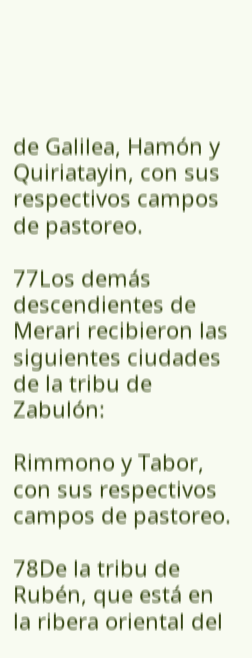de Galilea, Hamón y Quiriatayin, con sus respectivos campos de pastoreo.

77Los demás descendientes de Merari recibieron las siguientes ciudades de la tribu de Zabulón:

Rimmono y Tabor, con sus respectivos campos de pastoreo.

78De la tribu de Rubén, que está en la ribera oriental del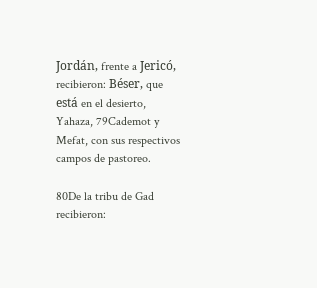Jordán, frente a Jericó, recibieron: Béser, que está en el desierto, Yahaza, 79Cademot y Mefat, con sus respectivos campos de pastoreo.

80De la tribu de Gad recibieron: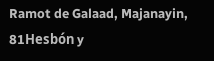Ramot de Galaad, Majanayin, 81Hesbón y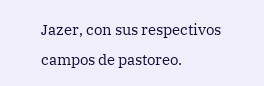Jazer, con sus respectivos campos de pastoreo.